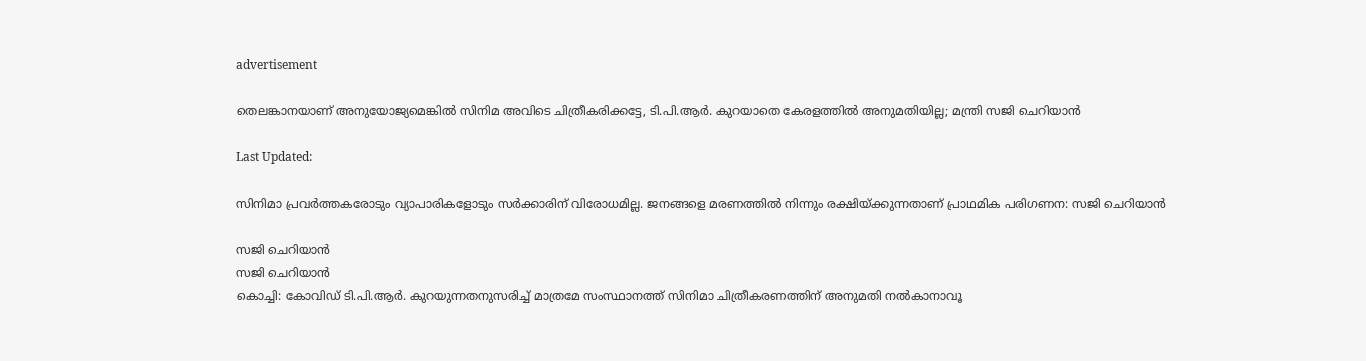advertisement

തെലങ്കാനയാണ് അനുയോജ്യമെങ്കിൽ സിനിമ അവിടെ ചിത്രീകരിക്കട്ടേ, ടി.പി.ആർ. കുറയാതെ കേരളത്തിൽ അനുമതിയില്ല; മന്ത്രി സജി ചെറിയാൻ

Last Updated:

സിനിമാ പ്രവർത്തകരോടും വ്യാപാരികളോടും സർക്കാരിന് വിരോധമില്ല. ജനങ്ങളെ മരണത്തിൽ നിന്നും രക്ഷിയ്ക്കുന്നതാണ് പ്രാഥമിക പരിഗണന: സജി ചെറിയാൻ

സജി ചെറിയാൻ
സജി ചെറിയാൻ
കൊച്ചി: കോവിഡ് ടി.പി.ആർ. കുറയുന്നതനുസരിച്ച് മാത്രമേ സംസ്ഥാനത്ത് സിനിമാ ചിത്രീകരണത്തിന് അനുമതി നൽകാനാവൂ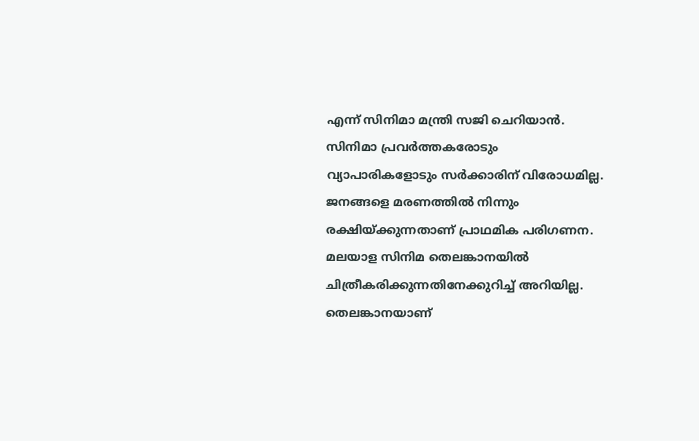എന്ന് സിനിമാ മന്ത്രി സജി ചെറിയാൻ. സിനിമാ പ്രവർത്തകരോടും വ്യാപാരികളോടും സർക്കാരിന് വിരോധമില്ല. ജനങ്ങളെ മരണത്തിൽ നിന്നും രക്ഷിയ്ക്കുന്നതാണ് പ്രാഥമിക പരിഗണന.
മലയാള സിനിമ തെലങ്കാനയിൽ ചിത്രീകരിക്കുന്നതിനേക്കുറിച്ച് അറിയില്ല. തെലങ്കാനയാണ്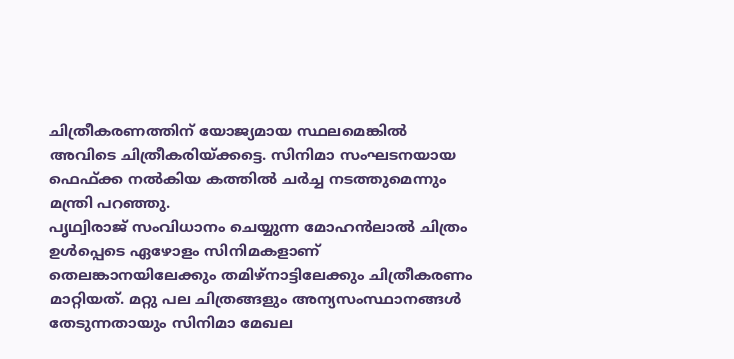ചിത്രീകരണത്തിന് യോജ്യമായ സ്ഥലമെങ്കിൽ അവിടെ ചിത്രീകരിയ്ക്കട്ടെ. സിനിമാ സംഘടനയായ ഫെഫ്ക്ക നൽകിയ കത്തിൽ ചർച്ച നടത്തുമെന്നും മന്ത്രി പറഞ്ഞു.
പൃഥ്വിരാജ്‌ സംവിധാനം ചെയ്യുന്ന മോഹൻലാൽ ചിത്രം ഉൾപ്പെടെ ഏഴോളം സിനിമകളാണ്‌ തെലങ്കാനയിലേക്കും തമിഴ്‌നാട്ടിലേക്കും ചിത്രീകരണം മാറ്റിയത്. മറ്റു പല ചിത്രങ്ങളും അന്യസംസ്ഥാനങ്ങൾ തേടുന്നതായും സിനിമാ മേഖല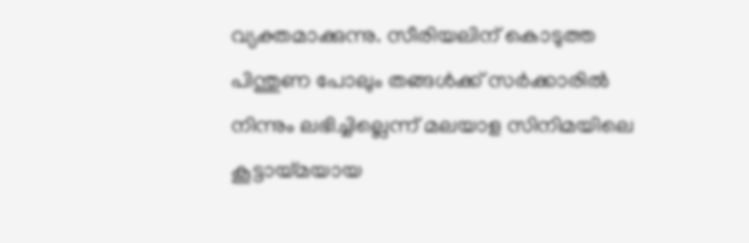വ്യക്തമാക്കുന്നു. സീരിയലിന് കൊടുത്ത പിന്തുണ പോലും തങ്ങൾക്ക് സർക്കാരിൽ നിന്നും ലഭിച്ചില്ലെന്ന് മലയാള സിനിമയിലെ കൂട്ടായ്‌മയായ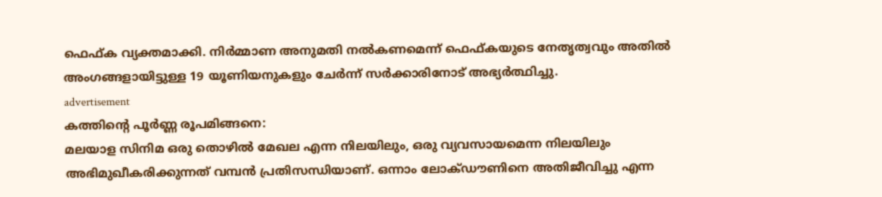ഫെഫ്ക വ്യക്തമാക്കി. നിർമ്മാണ അനുമതി നൽകണമെന്ന് ഫെഫ്കയുടെ നേതൃത്വവും അതിൽ അംഗങ്ങളായിട്ടുള്ള 19 യൂണിയനുകളും ചേർന്ന് സർക്കാരിനോട് അഭ്യർത്ഥിച്ചു.
advertisement
കത്തിൻ്റെ പൂർണ്ണ രൂപമിങ്ങനെ:
മലയാള സിനിമ ഒരു തൊഴിൽ മേഖല എന്ന നിലയിലും, ഒരു വ്യവസായമെന്ന നിലയിലും അഭിമുഖീകരിക്കുന്നത്‌ വമ്പൻ പ്രതിസന്ധിയാണ്‌. ഒന്നാം ലോക്ഡൗണിനെ അതിജീവിച്ചു എന്ന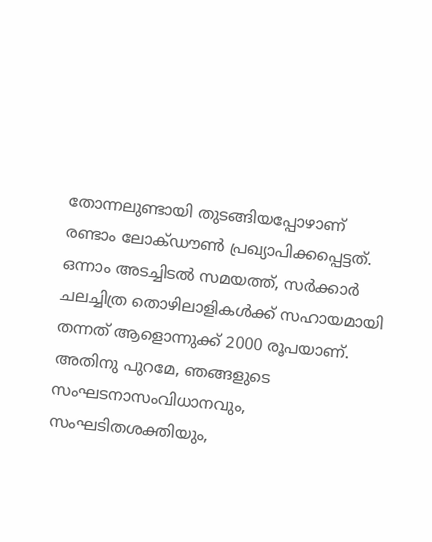തോന്നലുണ്ടായി തുടങ്ങിയപ്പോഴാണ്‌ രണ്ടാം ലോക്ഡൗൺ പ്രഖ്യാപിക്കപ്പെട്ടത്‌. ഒന്നാം അടച്ചിടൽ സമയത്ത്‌, സർക്കാർ ചലച്ചിത്ര തൊഴിലാളികൾക്ക്‌ സഹായമായി തന്നത്‌ ആളൊന്നുക്ക്‌ 2000 രൂപയാണ്‌. അതിനു പുറമേ, ഞങ്ങളുടെ സംഘടനാസംവിധാനവും, സംഘടിതശക്തിയും,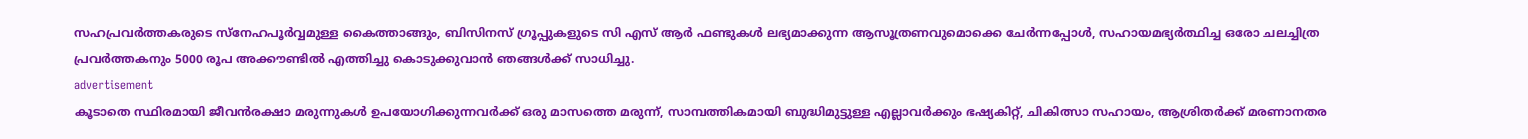സഹപ്രവർത്തകരുടെ സ്നേഹപൂർവ്വമുള്ള കൈത്താങ്ങും, ബിസിനസ്‌ ഗ്രൂപ്പുകളുടെ സി എസ്‌ ആർ ഫണ്ടുകൾ ലഭ്യമാക്കുന്ന ആസൂത്രണവുമൊക്കെ ചേർന്നപ്പോൾ, സഹായമഭ്യർത്ഥിച്ച ഒരോ ചലച്ചിത്ര പ്രവർത്തകനും 5000 രൂപ അക്കൗണ്ടിൽ എത്തിച്ചു കൊടുക്കുവാൻ ഞങ്ങൾക്ക്‌ സാധിച്ചു.
advertisement
കൂടാതെ സ്ഥിരമായി ജീവൻരക്ഷാ മരുന്നുകൾ ഉപയോഗിക്കുന്നവർക്ക്‌ ഒരു മാസത്തെ മരുന്ന്, സാമ്പത്തികമായി ബുദ്ധിമുട്ടുള്ള എല്ലാവർക്കും ഭഷ്യകിറ്റ്‌, ചികിത്സാ സഹായം, ആശ്രിതർക്ക്‌ മരണാനതര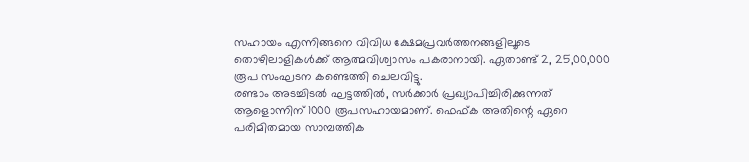സഹായം എന്നിങ്ങനെ വിവിധ ക്ഷേമപ്രവർത്തനങ്ങളിലൂടെ തൊഴിലാളികൾക്ക്‌ ആത്മവിശ്വാസം പകരാനായി. ഏതാണ്ട്‌ 2, 25,00,000 രൂപ സംഘടന കണ്ടെത്തി ചെലവിട്ടു.
രണ്ടാം അടച്ചിടൽ ഘട്ടത്തിൽ, സർക്കാർ പ്രഖ്യാപിച്ചിരിക്കുന്നത്‌ ആളൊന്നിന്‌ 1000 രൂപസഹായമാണ്‌. ഫെഫ്ക അതിന്റെ ഏറെ പരിമിതമായ സാമ്പത്തിക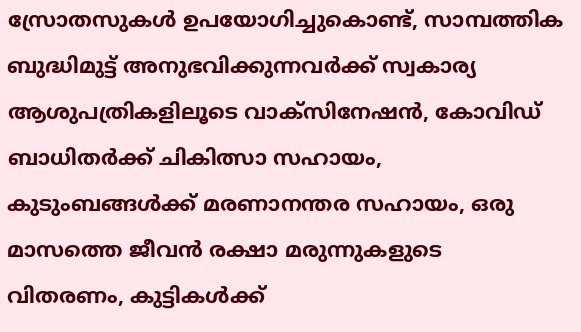സ്രോതസുകൾ ഉപയോഗിച്ചുകൊണ്ട്‌, സാമ്പത്തിക ബുദ്ധിമുട്ട്‌ അനുഭവിക്കുന്നവർക്ക്‌ സ്വകാര്യ ആശുപത്രികളിലൂടെ വാക്സിനേഷൻ, കോവിഡ്‌ ബാധിതർക്ക്‌ ചികിത്സാ സഹായം, കുടുംബങ്ങൾക്ക്‌ മരണാനന്തര സഹായം, ഒരു മാസത്തെ ജീവൻ രക്ഷാ മരുന്നുകളുടെ വിതരണം, കുട്ടികൾക്ക്‌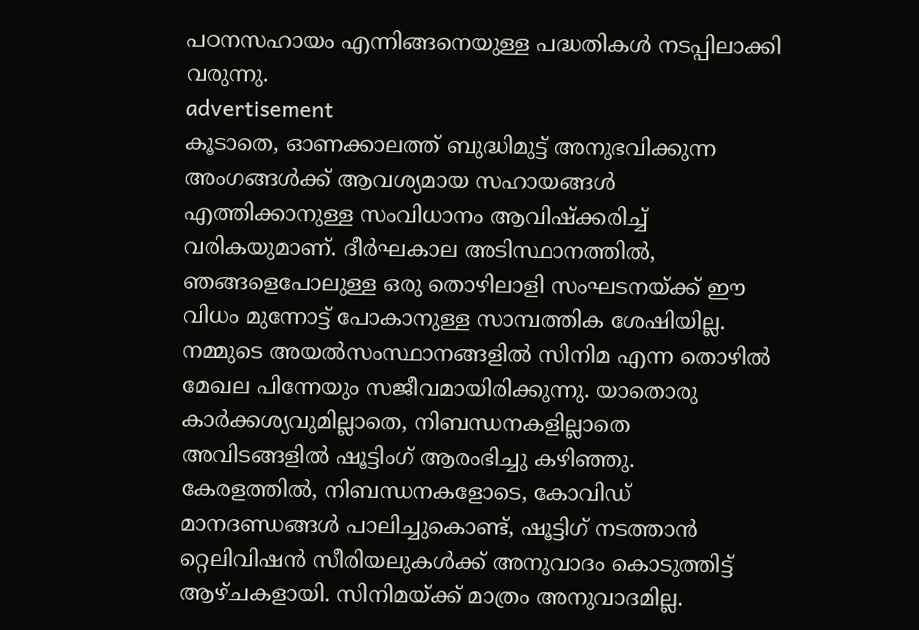പഠനസഹായം എന്നിങ്ങനെയുള്ള പദ്ധതികൾ നടപ്പിലാക്കി വരുന്നു.
advertisement
കൂടാതെ, ഓണക്കാലത്ത്‌ ബുദ്ധിമുട്ട്‌ അനുഭവിക്കുന്ന അംഗങ്ങൾക്ക്‌ ആവശ്യമായ സഹായങ്ങൾ എത്തിക്കാനുള്ള സംവിധാനം ആവിഷ്ക്കരിച്ച്‌ വരികയുമാണ്‌. ദീർഘകാല അടിസ്ഥാനത്തിൽ, ഞങ്ങളെപോലുള്ള ഒരു തൊഴിലാളി സംഘടനയ്ക്ക്‌ ഈ വിധം മുന്നോട്ട്‌ പോകാനുള്ള സാമ്പത്തിക ശേഷിയില്ല.
നമ്മുടെ അയൽസംസ്ഥാനങ്ങളിൽ സിനിമ എന്ന തൊഴിൽ മേഖല പിന്നേയും സജീവമായിരിക്കുന്നു. യാതൊരു കാർക്കശ്യവുമില്ലാതെ, നിബന്ധനകളില്ലാതെ അവിടങ്ങളിൽ ഷൂട്ടിംഗ്‌ ആരംഭിച്ചു കഴിഞ്ഞു.
കേരളത്തിൽ, നിബന്ധനകളോടെ, കോവിഡ്‌ മാനദണ്ഡങ്ങൾ പാലിച്ചുകൊണ്ട്‌, ഷൂട്ടിഗ്‌ നടത്താൻ റ്റെലിവിഷൻ സീരിയലുകൾക്ക്‌ അനുവാദം കൊടുത്തിട്ട്‌ ആഴ്ചകളായി. സിനിമയ്ക്ക് മാത്രം അനുവാദമില്ല.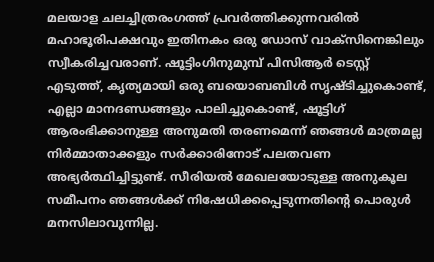മലയാള ചലച്ചിത്രരംഗത്ത്‌ പ്രവർത്തിക്കുന്നവരിൽ മഹാഭൂരിപക്ഷവും ഇതിനകം ഒരു ഡോസ്‌ വാക്സിനെങ്കിലും സ്വീകരിച്ചവരാണ്‌. ഷൂട്ടിംഗിനുമുമ്പ്‌ പിസിആർ ടെസ്റ്റ്‌ എടുത്ത്‌, കൃത്യമായി ഒരു ബയൊബബിൾ സൃഷ്ടിച്ചുകൊണ്ട്‌, എല്ലാ മാനദണ്ഡങ്ങളും പാലിച്ചുകൊണ്ട്‌, ഷൂട്ടിഗ്‌ ആരംഭിക്കാനുള്ള അനുമതി തരണമെന്ന് ഞങ്ങൾ മാത്രമല്ല നിർമ്മാതാക്കളും സർക്കാരിനോട്‌ പലതവണ അഭ്യർത്ഥിച്ചിട്ടുണ്ട്‌. സീരിയൽ മേഖലയോടുള്ള അനുകൂല സമീപനം ഞങ്ങൾക്ക്‌ നിഷേധിക്കപ്പെടുന്നതിന്റെ പൊരുൾ മനസിലാവുന്നില്ല.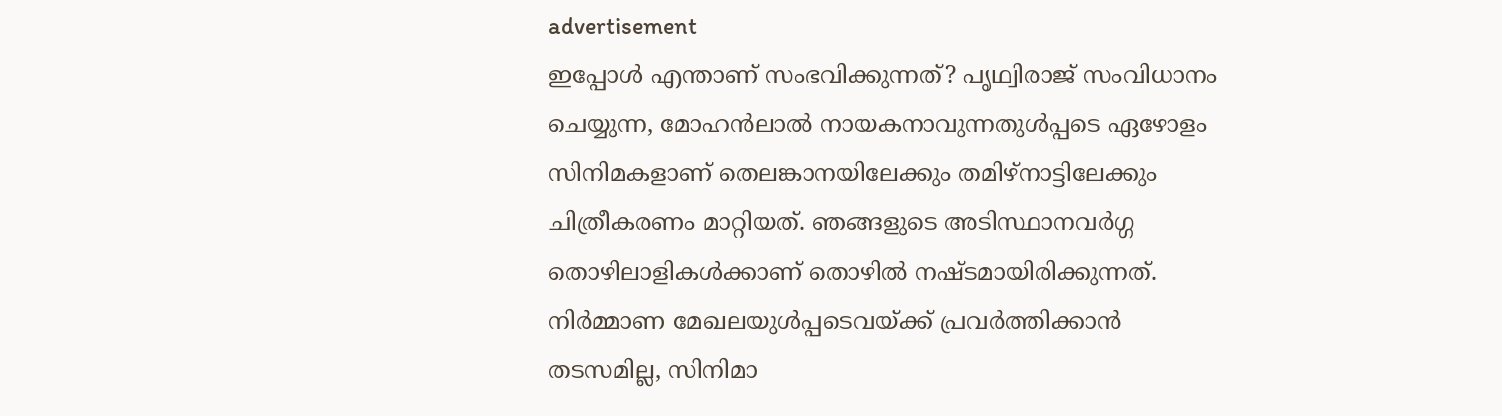advertisement
ഇപ്പോൾ എന്താണ്‌ സംഭവിക്കുന്നത്‌? പൃഥ്വിരാജ്‌ സംവിധാനം ചെയ്യുന്ന, മോഹൻലാൽ നായകനാവുന്നതുൾപ്പടെ ഏഴോളം സിനിമകളാണ്‌ തെലങ്കാനയിലേക്കും തമിഴ്‌നാട്ടിലേക്കും ചിത്രീകരണം മാറ്റിയത്‌. ഞങ്ങളുടെ അടിസ്ഥാനവർഗ്ഗ തൊഴിലാളികൾക്കാണ്‌ തൊഴിൽ നഷ്ടമായിരിക്കുന്നത്‌. നിർമ്മാണ മേഖലയുൾപ്പടെവയ്ക്ക്‌ പ്രവർത്തിക്കാൻ തടസമില്ല, സിനിമാ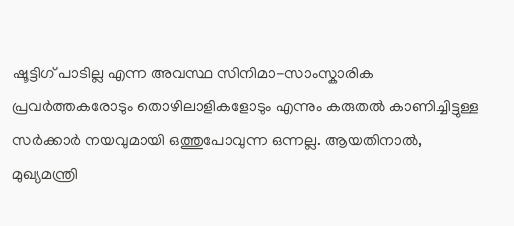ഷൂട്ടിഗ്‌ പാടില്ല എന്ന അവസ്ഥ സിനിമാ-സാംസ്കാരിക പ്രവർത്തകരോടും തൊഴിലാളികളോടും എന്നും കരുതൽ കാണിച്ചിട്ടുള്ള സർക്കാർ നയവുമായി ഒത്തുപോവുന്ന ഒന്നല്ല. ആയതിനാൽ, മുഖ്യമന്ത്രി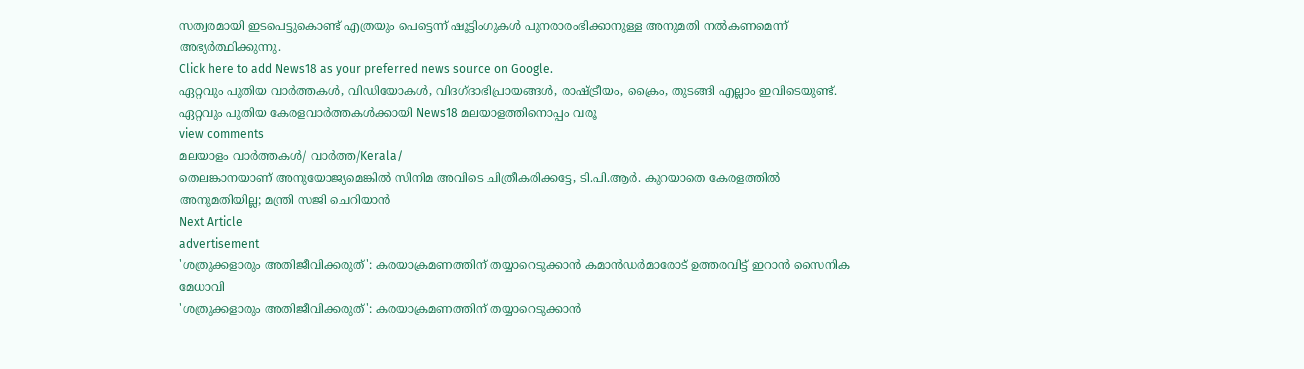സത്വരമായി ഇടപെട്ടുകൊണ്ട്‌ എത്രയും പെട്ടെന്ന് ഷൂട്ടിംഗുകൾ പുനരാരംഭിക്കാനുള്ള അനുമതി നൽകണമെന്ന് അഭ്യർത്ഥിക്കുന്നു.
Click here to add News18 as your preferred news source on Google.
ഏറ്റവും പുതിയ വാർത്തകൾ, വിഡിയോകൾ, വിദഗ്ദാഭിപ്രായങ്ങൾ, രാഷ്ട്രീയം, ക്രൈം, തുടങ്ങി എല്ലാം ഇവിടെയുണ്ട്. ഏറ്റവും പുതിയ കേരളവാർത്തകൾക്കായി News18 മലയാളത്തിനൊപ്പം വരൂ
view comments
മലയാളം വാർത്തകൾ/ വാർത്ത/Kerala/
തെലങ്കാനയാണ് അനുയോജ്യമെങ്കിൽ സിനിമ അവിടെ ചിത്രീകരിക്കട്ടേ, ടി.പി.ആർ. കുറയാതെ കേരളത്തിൽ അനുമതിയില്ല; മന്ത്രി സജി ചെറിയാൻ
Next Article
advertisement
'ശത്രുക്കളാരും അതിജീവിക്കരുത്': കരയാക്രമണത്തിന് തയ്യാറെടുക്കാൻ കമാൻഡർമാരോട് ഉത്തരവിട്ട് ഇറാൻ സൈനിക മേധാവി
'ശത്രുക്കളാരും അതിജീവിക്കരുത്': കരയാക്രമണത്തിന് തയ്യാറെടുക്കാൻ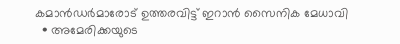കമാൻഡർമാരോട് ഉത്തരവിട്ട് ഇറാൻ സൈനിക മേധാവി
  • അമേരിക്കയുടെ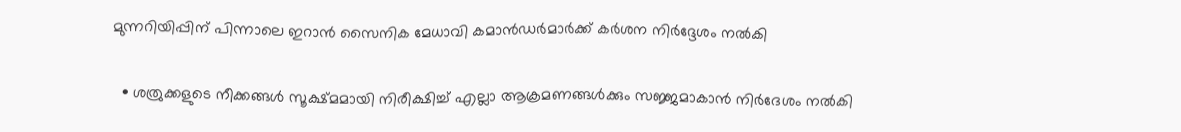മുന്നറിയിപ്പിന് പിന്നാലെ ഇറാൻ സൈനിക മേധാവി കമാൻഡർമാർക്ക് കർശന നിർദ്ദേശം നൽകി

  • ശത്രുക്കളുടെ നീക്കങ്ങൾ സൂക്ഷ്മമായി നിരീക്ഷിച്ച് എല്ലാ ആക്രമണങ്ങൾക്കും സജ്ജമാകാൻ നിർദേശം നൽകി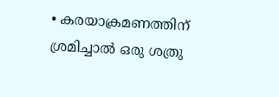• കരയാക്രമണത്തിന് ശ്രമിച്ചാൽ ഒരു ശത്രു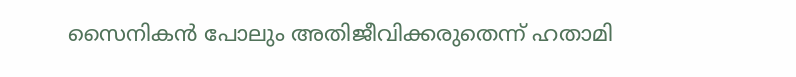സൈനികൻ പോലും അതിജീവിക്കരുതെന്ന് ഹതാമി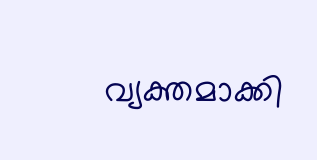വ്യക്തമാക്കി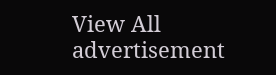View All
advertisement